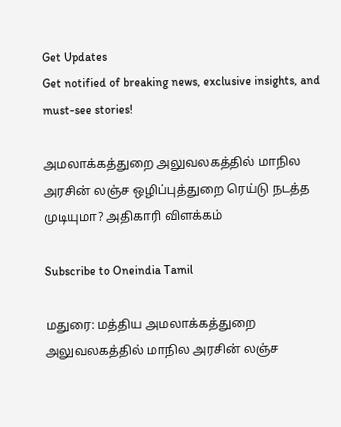Get Updates
Get notified of breaking news, exclusive insights, and must-see stories!

அமலாக்கத்துறை அலுவலகத்தில் மாநில அரசின் லஞ்ச ஒழிப்புத்துறை ரெய்டு நடத்த முடியுமா? அதிகாரி விளக்கம்

Subscribe to Oneindia Tamil

மதுரை: மத்திய அமலாக்கத்துறை அலுவலகத்தில் மாநில அரசின் லஞ்ச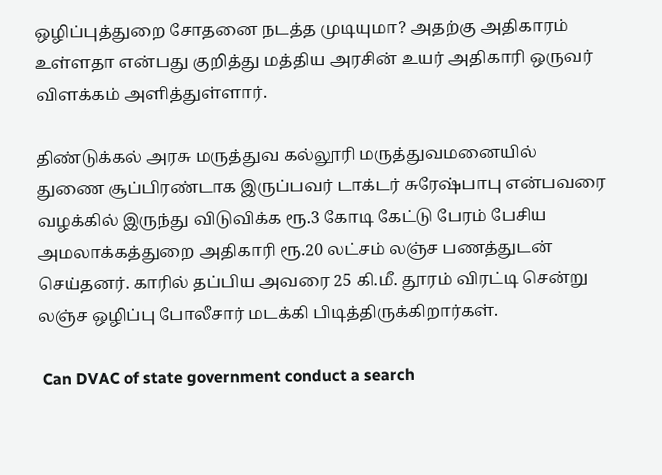ஒழிப்புத்துறை சோதனை நடத்த முடியுமா? அதற்கு அதிகாரம் உள்ளதா என்பது குறித்து மத்திய அரசின் உயர் அதிகாரி ஒருவர் விளக்கம் அளித்துள்ளார்.

திண்டுக்கல் அரசு மருத்துவ கல்லூரி மருத்துவமனையில் துணை சூப்பிரண்டாக இருப்பவர் டாக்டர் சுரேஷ்பாபு என்பவரை வழக்கில் இருந்து விடுவிக்க ரூ.3 கோடி கேட்டு பேரம் பேசிய அமலாக்கத்துறை அதிகாரி ரூ.20 லட்சம் லஞ்ச பணத்துடன் செய்தனர். காரில் தப்பிய அவரை 25 கி.மீ. தூரம் விரட்டி சென்று லஞ்ச ஒழிப்பு போலீசார் மடக்கி பிடித்திருக்கிறார்கள்.

 Can DVAC of state government conduct a search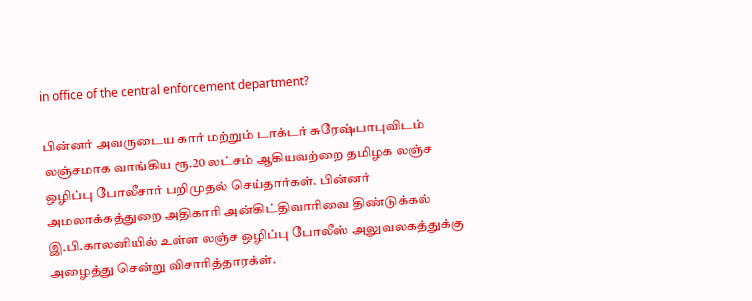in office of the central enforcement department?

பின்னர் அவருடைய கார் மற்றும் டாக்டர் சுரேஷ்பாபுவிடம் லஞ்சமாக வாங்கிய ரூ.20 லட்சம் ஆகியவற்றை தமிழக லஞ்ச ஒழிப்பு போலீசார் பறிமுதல் செய்தார்கள். பின்னர் அமலாக்கத்துறை அதிகாரி அன்கிட்திவாரிவை திண்டுக்கல் இ.பி.காலனியில் உள்ள லஞ்ச ஒழிப்பு போலீஸ் அலுவலகத்துக்கு அழைத்து சென்று விசாரித்தாரக்ள்.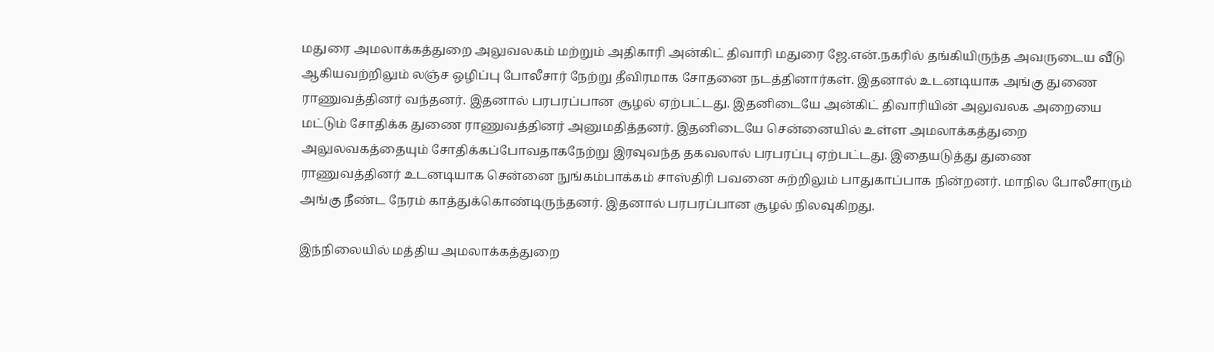மதுரை அமலாக்கத்துறை அலுவலகம் மற்றும் அதிகாரி அன்கிட் திவாரி மதுரை ஜே.என்.நகரில் தங்கியிருந்த அவருடைய வீடு ஆகியவற்றிலும் லஞ்ச ஒழிப்பு போலீசார் நேற்று தீவிரமாக சோதனை நடத்தினார்கள். இதனால் உடனடியாக அங்கு துணை ராணுவத்தினர் வந்தனர். இதனால் பரபரப்பான சூழல் ஏற்பட்டது. இதனிடையே அன்கிட் திவாரியின் அலுவலக அறையை மட்டும் சோதிக்க துணை ராணுவத்தினர் அனுமதித்தனர். இதனிடையே சென்னையில் உள்ள அமலாக்கத்துறை அலுலவகத்தையும் சோதிக்கப்போவதாகநேற்று இரவுவந்த தகவலால் பரபரப்பு ஏற்பட்டது. இதையடுத்து துணை ராணுவத்தினர் உடனடியாக சென்னை நுங்கம்பாக்கம் சாஸ்திரி பவனை சுற்றிலும் பாதுகாப்பாக நின்றனர். மாநில போலீசாரும் அங்கு நீண்ட நேரம் காத்துக்கொண்டிருந்தனர். இதனால் பரபரப்பான சூழல் நிலவுகிறது.

இந்நிலையில் மத்திய அமலாக்கத்துறை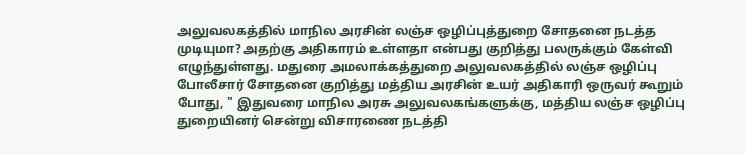அலுவலகத்தில் மாநில அரசின் லஞ்ச ஒழிப்புத்துறை சோதனை நடத்த முடியுமா? அதற்கு அதிகாரம் உள்ளதா என்பது குறித்து பலருக்கும் கேள்வி எழுந்துள்ளது. மதுரை அமலாக்கத்துறை அலுவலகத்தில் லஞ்ச ஒழிப்பு போலீசார் சோதனை குறித்து மத்திய அரசின் உயர் அதிகாரி ஒருவர் கூறும் போது, " இதுவரை மாநில அரசு அலுவலகங்களுக்கு, மத்திய லஞ்ச ஒழிப்பு துறையினர் சென்று விசாரணை நடத்தி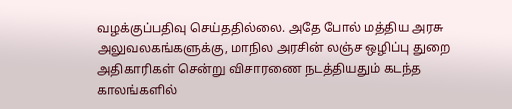வழக்குப்பதிவு செய்ததில்லை. அதே போல் மத்திய அரசு அலுவலகங்களுக்கு, மாநில அரசின் லஞ்ச ஒழிப்பு துறை அதிகாரிகள் சென்று விசாரணை நடத்தியதும் கடந்த காலங்களில்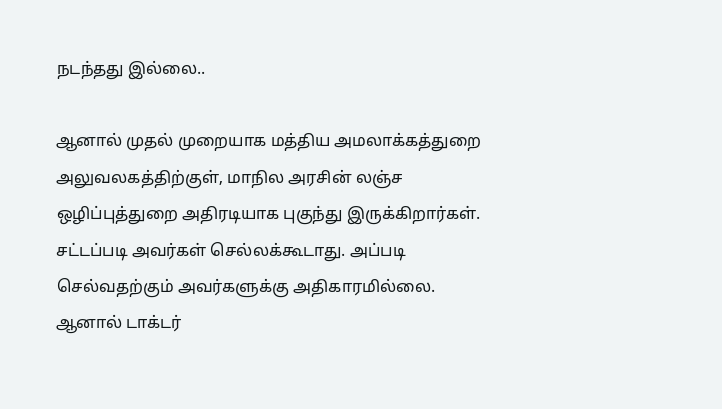நடந்தது இல்லை..

ஆனால் முதல் முறையாக மத்திய அமலாக்கத்துறை அலுவலகத்திற்குள், மாநில அரசின் லஞ்ச ஒழிப்புத்துறை அதிரடியாக புகுந்து இருக்கிறார்கள். சட்டப்படி அவர்கள் செல்லக்கூடாது. அப்படி செல்வதற்கும் அவர்களுக்கு அதிகாரமில்லை. ஆனால் டாக்டர்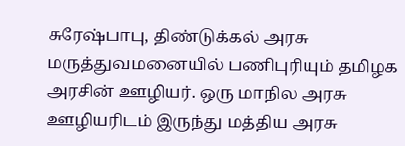சுரேஷ்பாபு, திண்டுக்கல் அரசு மருத்துவமனையில் பணிபுரியும் தமிழக அரசின் ஊழியர். ஒரு மாநில அரசு ஊழியரிடம் இருந்து மத்திய அரசு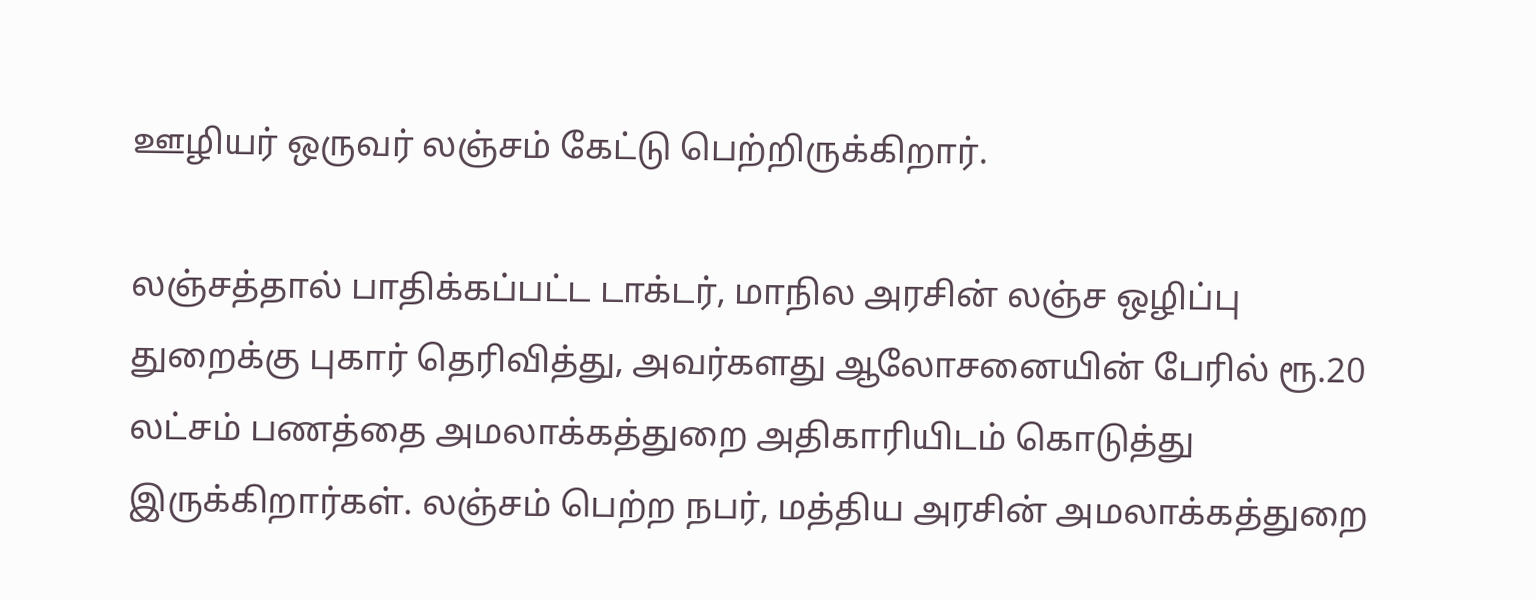ஊழியர் ஒருவர் லஞ்சம் கேட்டு பெற்றிருக்கிறார்.

லஞ்சத்தால் பாதிக்கப்பட்ட டாக்டர், மாநில அரசின் லஞ்ச ஒழிப்பு துறைக்கு புகார் தெரிவித்து, அவர்களது ஆலோசனையின் பேரில் ரூ.20 லட்சம் பணத்தை அமலாக்கத்துறை அதிகாரியிடம் கொடுத்து இருக்கிறார்கள். லஞ்சம் பெற்ற நபர், மத்திய அரசின் அமலாக்கத்துறை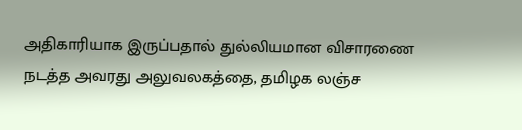அதிகாரியாக இருப்பதால் துல்லியமான விசாரணை நடத்த அவரது அலுவலகத்தை, தமிழக லஞ்ச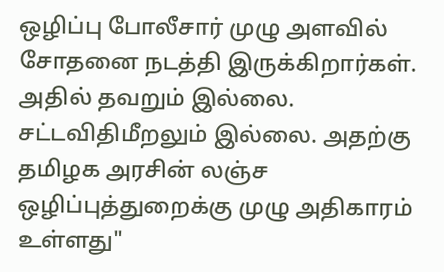ஒழிப்பு போலீசார் முழு அளவில் சோதனை நடத்தி இருக்கிறார்கள். அதில் தவறும் இல்லை. சட்டவிதிமீறலும் இல்லை. அதற்கு தமிழக அரசின் லஞ்ச ஒழிப்புத்துறைக்கு முழு அதிகாரம் உள்ளது"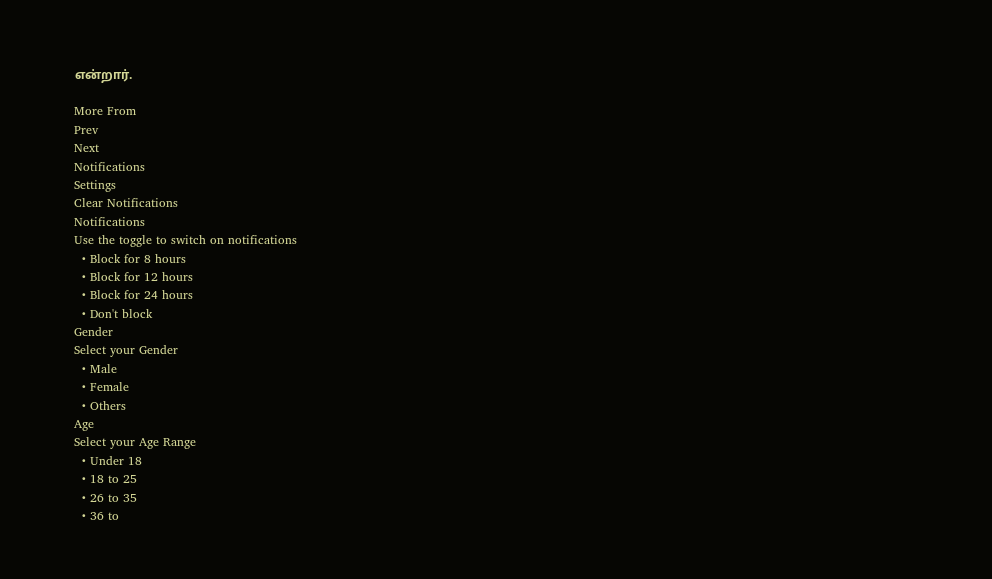என்றார்.

More From
Prev
Next
Notifications
Settings
Clear Notifications
Notifications
Use the toggle to switch on notifications
  • Block for 8 hours
  • Block for 12 hours
  • Block for 24 hours
  • Don't block
Gender
Select your Gender
  • Male
  • Female
  • Others
Age
Select your Age Range
  • Under 18
  • 18 to 25
  • 26 to 35
  • 36 to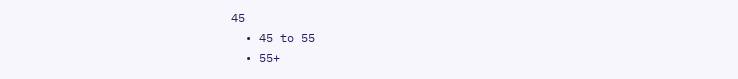45
  • 45 to 55
  • 55+